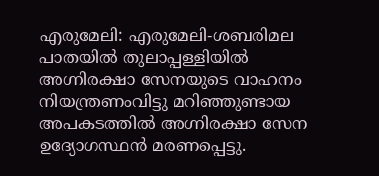എരുമേലി: എരുമേലി-ശബരിമല പാതയിൽ തുലാപ്പള്ളിയിൽ അഗ്നിരക്ഷാ സേനയുടെ വാഹനം നിയന്ത്രണംവിട്ടു മറിഞ്ഞുണ്ടായ അപകടത്തിൽ അഗ്നിരക്ഷാ സേന ഉദ്യോഗസ്ഥൻ മരണപ്പെട്ടു.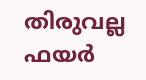തിരുവല്ല ഫയർ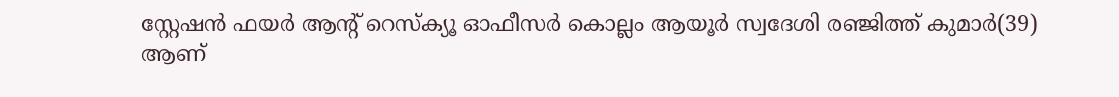സ്റ്റേഷൻ ഫയർ ആന്റ് റെസ്ക്യൂ ഓഫീസർ കൊല്ലം ആയൂർ സ്വദേശി രഞ്ജിത്ത് കുമാർ(39) ആണ്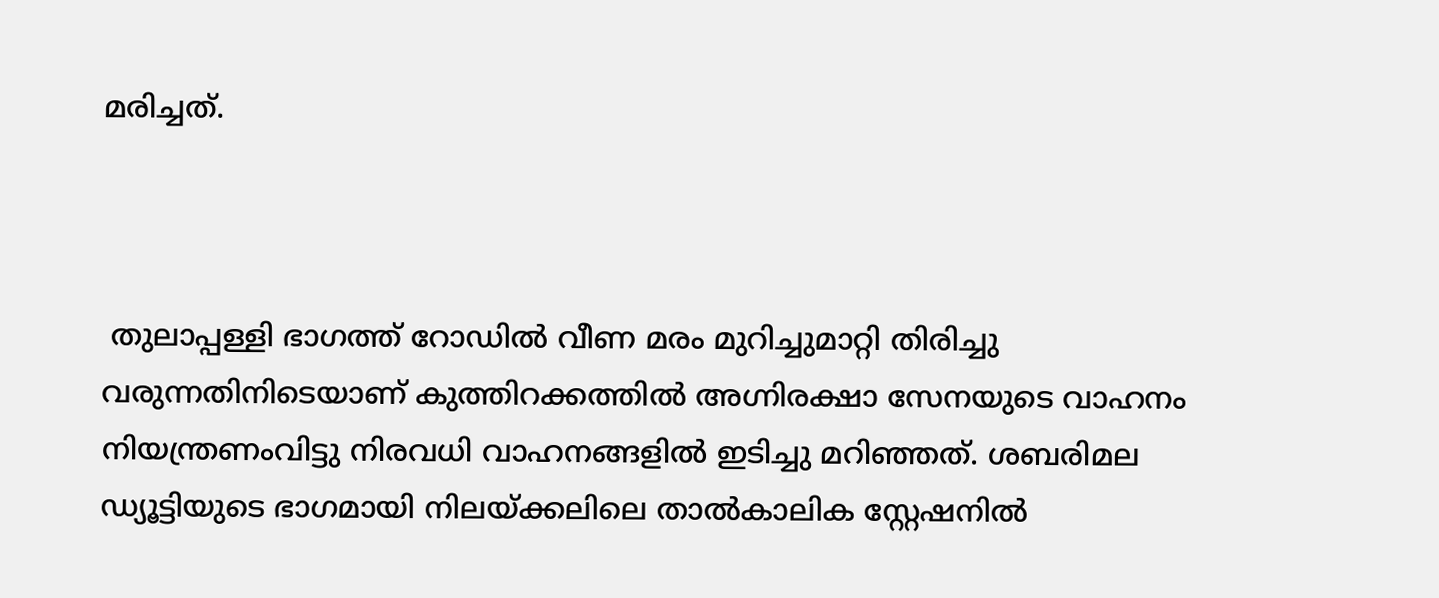മരിച്ചത്.



 തുലാപ്പള്ളി ഭാഗത്ത് റോഡില്‍ വീണ മരം മുറിച്ചുമാറ്റി തിരിച്ചു വരുന്നതിനിടെയാണ് കുത്തിറക്കത്തിൽ അഗ്നിരക്ഷാ സേനയുടെ വാഹനം നിയന്ത്രണംവിട്ടു നിരവധി വാഹനങ്ങളിൽ ഇടിച്ചു മറിഞ്ഞത്. ശബരിമല ഡ്യൂട്ടിയുടെ ഭാഗമായി നിലയ്ക്കലിലെ താല്‍കാലിക സ്റ്റേഷനില്‍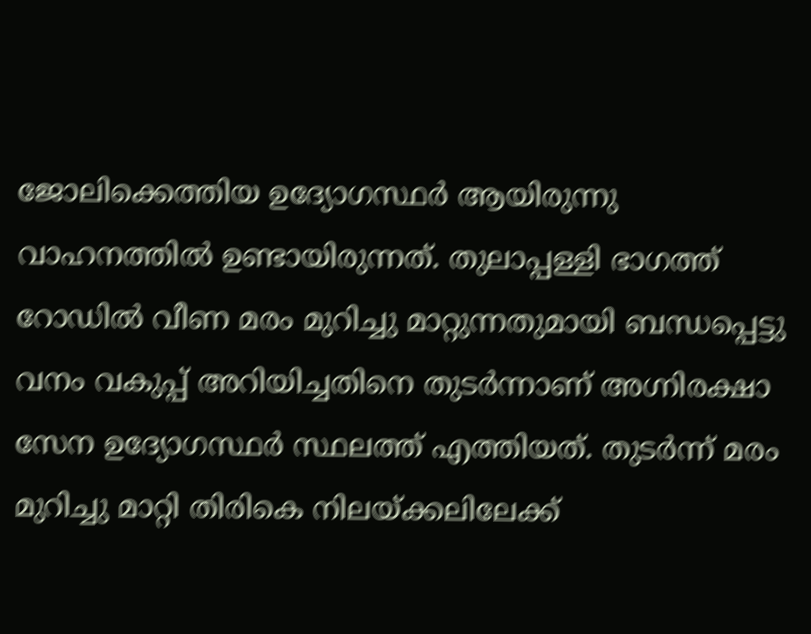ജോലിക്കെത്തിയ ഉദ്യോഗസ്ഥർ ആയിരുന്നു വാഹനത്തിൽ ഉണ്ടായിരുന്നത്. തുലാപ്പള്ളി ഭാഗത്ത് റോഡില്‍ വീണ മരം മുറിച്ചു മാറ്റുന്നതുമായി ബന്ധപ്പെട്ടു വനം വകുപ്പ് അറിയിച്ചതിനെ തുടർന്നാണ് അഗ്നിരക്ഷാ സേന ഉദ്യോഗസ്ഥർ സ്ഥലത്ത് എത്തിയത്. തുടർന്ന് മരം മുറിച്ചു മാറ്റി തിരികെ നിലയ്ക്കലിലേക്ക്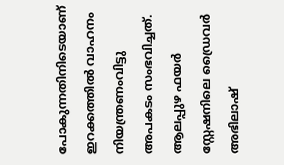പോകുന്നതിനിടെയാണ് ഇറക്കത്തിൽ വാഹനം നിയന്ത്രണംവിട്ടു അപകടം സംഭവിച്ചത്. ആലപ്പുഴ ഫയര്‍ സ്റ്റേഷനിലെ ഡ്രൈവര്‍ അഭിലാഷ്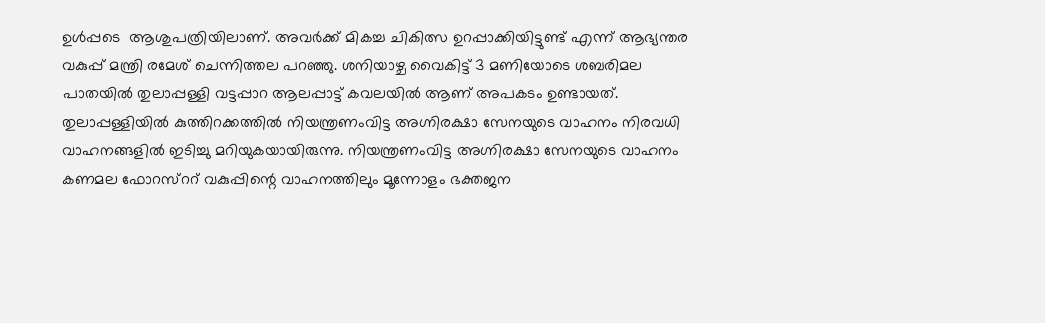ഉള്‍പ്പടെ  ആശുപത്രിയിലാണ്. അവര്‍ക്ക് മികച്ച ചികിത്സ ഉറപ്പാക്കിയിട്ടുണ്ട് എന്ന് ആഭ്യന്തര വകുപ്പ് മന്ത്രി രമേശ് ചെന്നിത്തല പറഞ്ഞു. ശനിയാഴ്ച വൈകിട്ട് 3 മണിയോടെ ശബരിമല പാതയിൽ തുലാപ്പള്ളി വട്ടപ്പാറ ആലപ്പാട്ട് കവലയിൽ ആണ് അപകടം ഉണ്ടായത്. തുലാപ്പള്ളിയിൽ കുത്തിറക്കത്തിൽ നിയന്ത്രണംവിട്ട അഗ്നിരക്ഷാ സേനയുടെ വാഹനം നിരവധി വാഹനങ്ങളിൽ ഇടിച്ചു മറിയുകയായിരുന്നു. നിയന്ത്രണംവിട്ട അഗ്നിരക്ഷാ സേനയുടെ വാഹനം കണമല ഫോറസ്ററ് വകുപ്പിന്റെ വാഹനത്തിലും മൂന്നോളം ഭക്തജന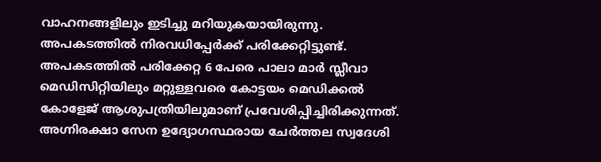വാഹനങ്ങളിലും ഇടിച്ചു മറിയുകയായിരുന്നു. അപകടത്തിൽ നിരവധിപ്പേർക്ക് പരിക്കേറ്റിട്ടുണ്ട്. അപകടത്തിൽ പരിക്കേറ്റ 6 പേരെ പാലാ മാർ സ്ലീവാ മെഡിസിറ്റിയിലും മറ്റുള്ളവരെ കോട്ടയം മെഡിക്കൽ കോളേജ് ആശുപത്രിയിലുമാണ് പ്രവേശിപ്പിച്ചിരിക്കുന്നത്. അഗ്നിരക്ഷാ സേന ഉദ്യോഗസ്ഥരായ ചേർത്തല സ്വദേശി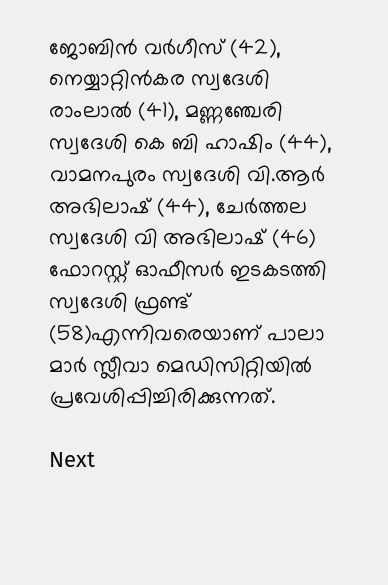ജോബിൻ വർഗീസ് (42), നെയ്യാറ്റിൻകര സ്വദേശി രാംലാൽ (41), മണ്ണഞ്ചേരി സ്വദേശി കെ ബി ഹാഷിം (44), വാമനപുരം സ്വദേശി വി.ആർ അഭിലാഷ് (44), ചേർത്തല സ്വദേശി വി അഭിലാഷ് (46) ഫോറസ്റ്റ് ഓഫീസർ ഇടകടത്തി സ്വദേശി ഫ്രണ്ട് (58)എന്നിവരെയാണ് പാലാ മാർ സ്ലീവാ മെഡിസിറ്റിയിൽ പ്രവേശിപ്പിച്ചിരിക്കുന്നത്.

Next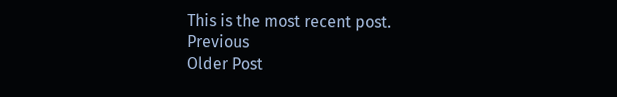This is the most recent post.
Previous
Older Post